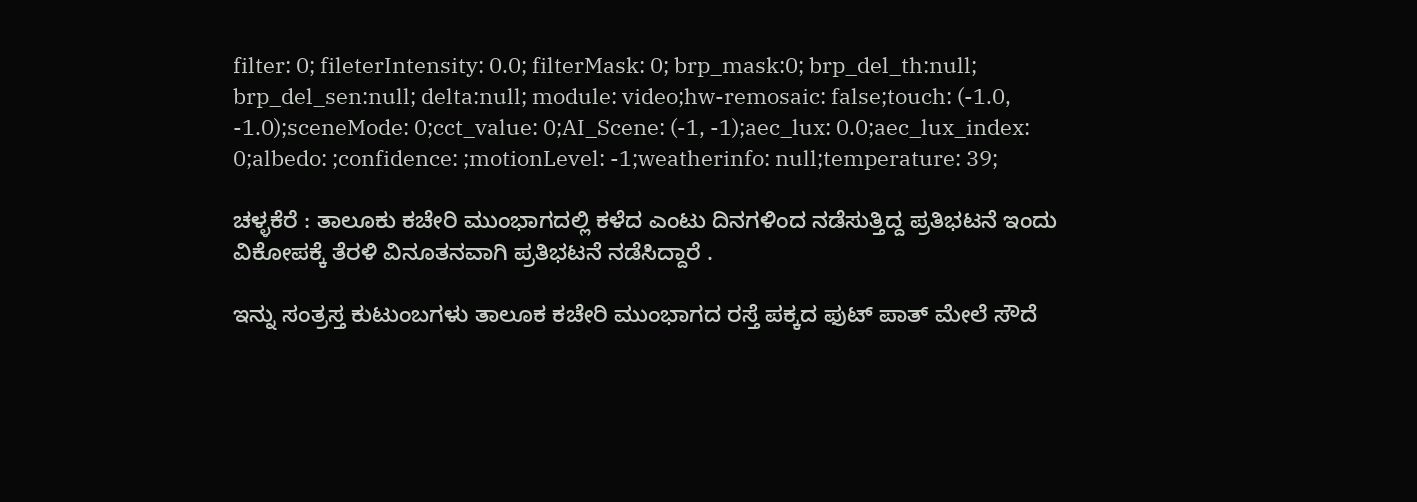filter: 0; fileterIntensity: 0.0; filterMask: 0; brp_mask:0; brp_del_th:null; brp_del_sen:null; delta:null; module: video;hw-remosaic: false;touch: (-1.0, -1.0);sceneMode: 0;cct_value: 0;AI_Scene: (-1, -1);aec_lux: 0.0;aec_lux_index: 0;albedo: ;confidence: ;motionLevel: -1;weatherinfo: null;temperature: 39;

ಚಳ್ಳಕೆರೆ : ತಾಲೂಕು ಕಚೇರಿ ಮುಂಭಾಗದಲ್ಲಿ ಕಳೆದ ಎಂಟು ದಿನಗಳಿಂದ ನಡೆಸುತ್ತಿದ್ದ ಪ್ರತಿಭಟನೆ ಇಂದು ವಿಕೋಪಕ್ಕೆ ತೆರಳಿ ವಿನೂತನವಾಗಿ ಪ್ರತಿಭಟನೆ ನಡೆಸಿದ್ದಾರೆ .

ಇನ್ನು ಸಂತ್ರಸ್ತ ಕುಟುಂಬಗಳು ತಾಲೂಕ ಕಚೇರಿ ಮುಂಭಾಗದ ರಸ್ತೆ ಪಕ್ಕದ ಫುಟ್ ಪಾತ್ ಮೇಲೆ ಸೌದೆ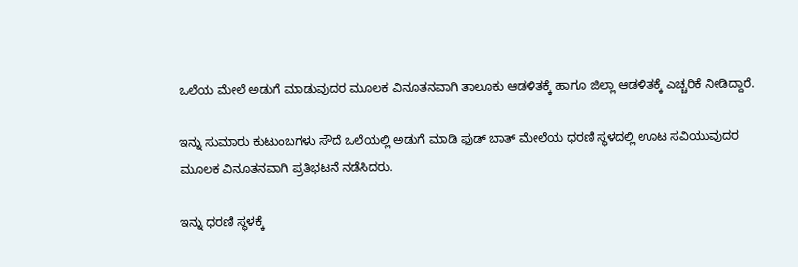ಒಲೆಯ ಮೇಲೆ ಅಡುಗೆ ಮಾಡುವುದರ ಮೂಲಕ ವಿನೂತನವಾಗಿ ತಾಲೂಕು ಆಡಳಿತಕ್ಕೆ ಹಾಗೂ ಜಿಲ್ಲಾ ಆಡಳಿತಕ್ಕೆ ಎಚ್ಚರಿಕೆ ನೀಡಿದ್ದಾರೆ.

ಇನ್ನು ಸುಮಾರು ಕುಟುಂಬಗಳು ಸೌದೆ ಒಲೆಯಲ್ಲಿ ಅಡುಗೆ ಮಾಡಿ ಫುಡ್ ಬಾತ್ ಮೇಲೆಯ ಧರಣಿ ಸ್ಥಳದಲ್ಲಿ ಊಟ ಸವಿಯುವುದರ ಮೂಲಕ ವಿನೂತನವಾಗಿ ಪ್ರತಿಭಟನೆ ನಡೆಸಿದರು.

ಇನ್ನು ಧರಣಿ ಸ್ಥಳಕ್ಕೆ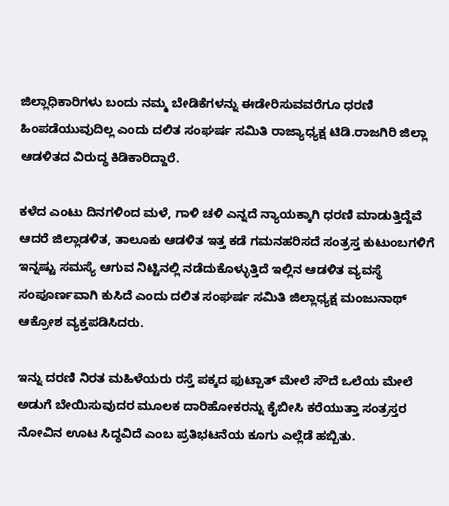ಜಿಲ್ಲಾಧಿಕಾರಿಗಳು ಬಂದು ನಮ್ಮ ಬೇಡಿಕೆಗಳನ್ನು ಈಡೇರಿಸುವವರೆಗೂ ಧರಣಿ ಹಿಂಪಡೆಯುವುದಿಲ್ಲ ಎಂದು ದಲಿತ ಸಂಘರ್ಷ ಸಮಿತಿ ರಾಜ್ಯಾಧ್ಯಕ್ಷ ಟಿಡಿ.ರಾಜಗಿರಿ ಜಿಲ್ಲಾ ಆಡಳಿತದ ವಿರುದ್ಧ ಕಿಡಿಕಾರಿದ್ದಾರೆ.

ಕಳೆದ ಎಂಟು ದಿನಗಳಿಂದ ಮಳೆ, ಗಾಳಿ ಚಳಿ ಎನ್ನದೆ ನ್ಯಾಯಕ್ಕಾಗಿ ಧರಣಿ ಮಾಡುತ್ತಿದ್ದೆವೆ ಆದರೆ ಜಿಲ್ಲಾಡಳಿತ, ತಾಲೂಕು ಆಡಳಿತ ಇತ್ತ ಕಡೆ ಗಮನಹರಿಸದೆ ಸಂತ್ರಸ್ತ ಕುಟುಂಬಗಳಿಗೆ ಇನ್ನಷ್ಟು ಸಮಸ್ಯೆ ಆಗುವ ನಿಟ್ಟಿನಲ್ಲಿ ನಡೆದುಕೊಳ್ಳುತ್ತಿದೆ ಇಲ್ಲಿನ ಆಡಳಿತ ವ್ಯವಸ್ಥೆ ಸಂಪೂರ್ಣವಾಗಿ ಕುಸಿದೆ ಎಂದು ದಲಿತ ಸಂಘರ್ಷ ಸಮಿತಿ ಜಿಲ್ಲಾಧ್ಯಕ್ಷ ಮಂಜುನಾಥ್ ಆಕ್ರೋಶ ವ್ಯಕ್ತಪಡಿಸಿದರು.

ಇನ್ನು ದರಣಿ ನಿರತ ಮಹಿಳೆಯರು ರಸ್ತೆ ಪಕ್ಕದ ಫುಟ್ಪಾತ್ ಮೇಲೆ ಸೌದೆ ಒಲೆಯ ಮೇಲೆ ಅಡುಗೆ ಬೇಯಿಸುವುದರ ಮೂಲಕ ದಾರಿಹೋಕರನ್ನು ಕೈಬೀಸಿ ಕರೆಯುತ್ತಾ ಸಂತ್ರಸ್ತರ ನೋವಿನ ಊಟ ಸಿದ್ಧವಿದೆ ಎಂಬ ಪ್ರತಿಭಟನೆಯ ಕೂಗು ಎಲ್ಲೆಡೆ ಹಬ್ಬಿತು.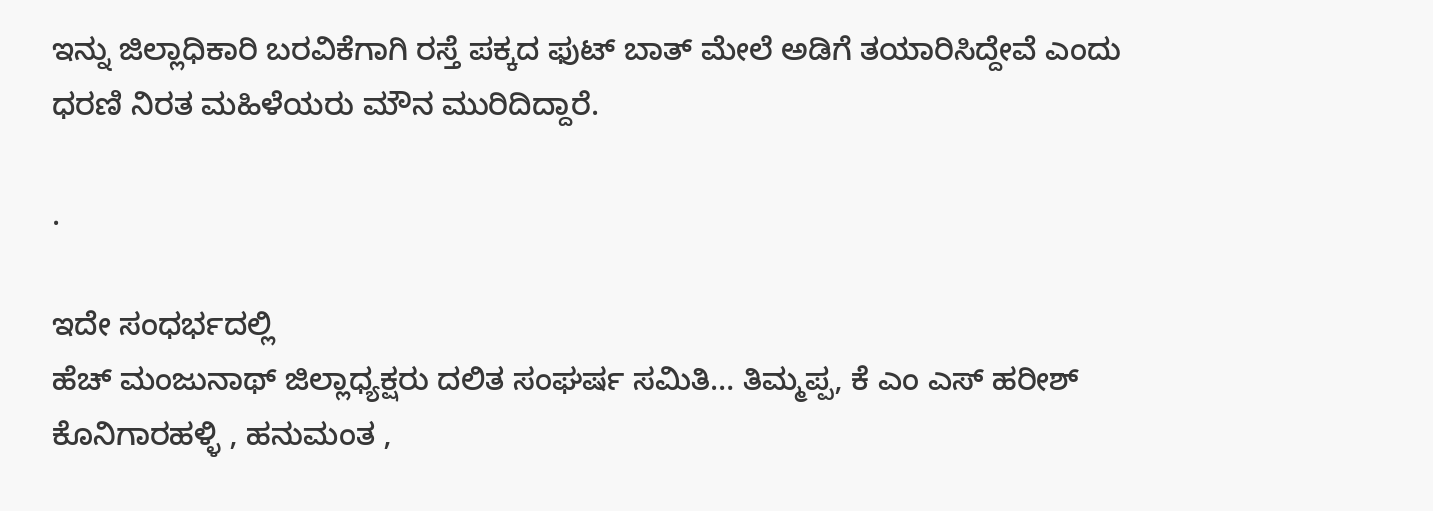ಇನ್ನು ಜಿಲ್ಲಾಧಿಕಾರಿ ಬರವಿಕೆಗಾಗಿ ರಸ್ತೆ ಪಕ್ಕದ ಫುಟ್ ಬಾತ್ ಮೇಲೆ ಅಡಿಗೆ ತಯಾರಿಸಿದ್ದೇವೆ ಎಂದು ಧರಣಿ ನಿರತ ಮಹಿಳೆಯರು ಮೌನ ಮುರಿದಿದ್ದಾರೆ.

.

ಇದೇ ಸಂಧರ್ಭದಲ್ಲಿ
ಹೆಚ್ ಮಂಜುನಾಥ್ ಜಿಲ್ಲಾಧ್ಯಕ್ಷರು ದಲಿತ ಸಂಘರ್ಷ ಸಮಿತಿ… ತಿಮ್ಮಪ್ಪ, ಕೆ ಎಂ ಎಸ್ ಹರೀಶ್ ಕೊನಿಗಾರಹಳ್ಳಿ , ಹನುಮಂತ ,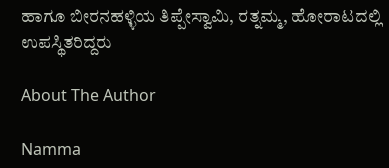ಹಾಗೂ ಬೀರನಹಳ್ಳಿಯ ತಿಪ್ಪೇಸ್ವಾಮಿ, ರತ್ನಮ್ಮ, ಹೋರಾಟದಲ್ಲಿ ಉಪಸ್ಥಿತರಿದ್ದರು

About The Author

Namma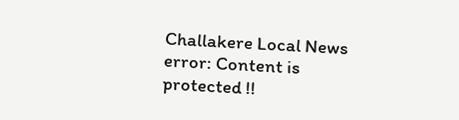Challakere Local News
error: Content is protected !!